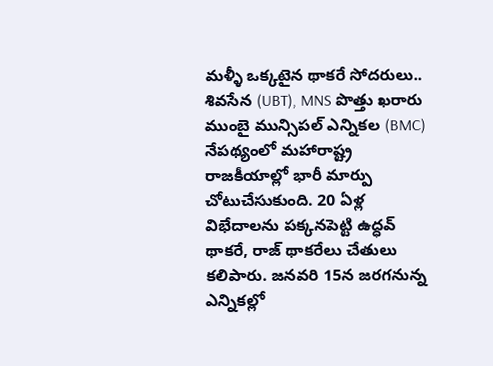మళ్ళీ ఒక్కటైన థాకరే సోదరులు.. శివసేన (UBT), MNS పొత్తు ఖరారు
ముంబై మున్సిపల్ ఎన్నికల (BMC) నేపథ్యంలో మహారాష్ట్ర రాజకీయాల్లో భారీ మార్పు చోటుచేసుకుంది. 20 ఏళ్ల విభేదాలను పక్కనపెట్టి ఉద్ధవ్ థాకరే, రాజ్ థాకరేలు చేతులు కలిపారు. జనవరి 15న జరగనున్న ఎన్నికల్లో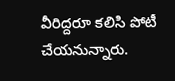వీరిద్దరూ కలిసి పోటీ చేయనున్నారు.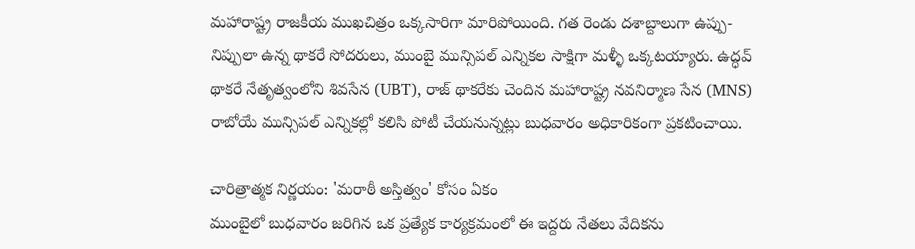మహారాష్ట్ర రాజకీయ ముఖచిత్రం ఒక్కసారిగా మారిపోయింది. గత రెండు దశాబ్దాలుగా ఉప్పు-నిప్పులా ఉన్న థాకరే సోదరులు, ముంబై మున్సిపల్ ఎన్నికల సాక్షిగా మళ్ళీ ఒక్కటయ్యారు. ఉద్ధవ్ థాకరే నేతృత్వంలోని శివసేన (UBT), రాజ్ థాకరేకు చెందిన మహారాష్ట్ర నవనిర్మాణ సేన (MNS) రాబోయే మున్సిపల్ ఎన్నికల్లో కలిసి పోటీ చేయనున్నట్లు బుధవారం అధికారికంగా ప్రకటించాయి.

చారిత్రాత్మక నిర్ణయం: 'మరాఠీ అస్తిత్వం' కోసం ఏకం
ముంబైలో బుధవారం జరిగిన ఒక ప్రత్యేక కార్యక్రమంలో ఈ ఇద్దరు నేతలు వేదికను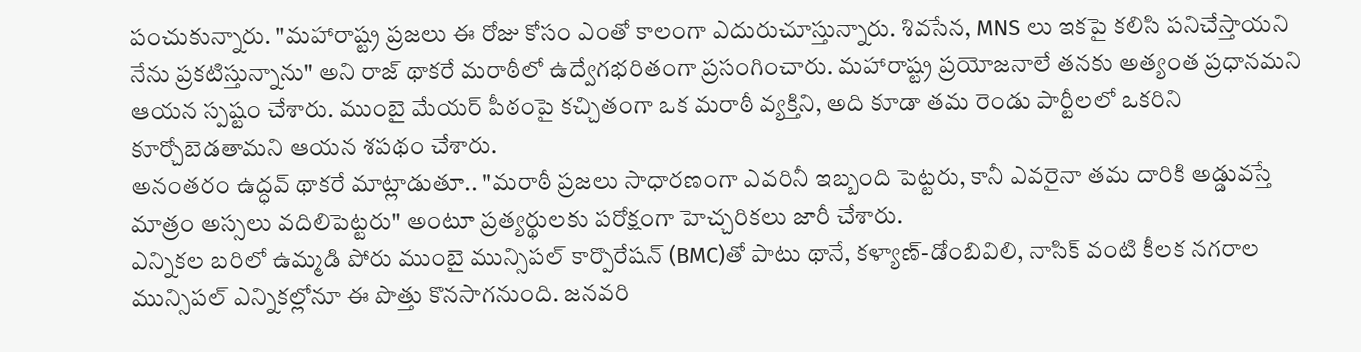పంచుకున్నారు. "మహారాష్ట్ర ప్రజలు ఈ రోజు కోసం ఎంతో కాలంగా ఎదురుచూస్తున్నారు. శివసేన, MNS లు ఇకపై కలిసి పనిచేస్తాయని నేను ప్రకటిస్తున్నాను" అని రాజ్ థాకరే మరాఠీలో ఉద్వేగభరితంగా ప్రసంగించారు. మహారాష్ట్ర ప్రయోజనాలే తనకు అత్యంత ప్రధానమని ఆయన స్పష్టం చేశారు. ముంబై మేయర్ పీఠంపై కచ్చితంగా ఒక మరాఠీ వ్యక్తిని, అది కూడా తమ రెండు పార్టీలలో ఒకరిని కూర్చోబెడతామని ఆయన శపథం చేశారు.
అనంతరం ఉద్ధవ్ థాకరే మాట్లాడుతూ.. "మరాఠీ ప్రజలు సాధారణంగా ఎవరినీ ఇబ్బంది పెట్టరు, కానీ ఎవరైనా తమ దారికి అడ్డువస్తే మాత్రం అస్సలు వదిలిపెట్టరు" అంటూ ప్రత్యర్థులకు పరోక్షంగా హెచ్చరికలు జారీ చేశారు.
ఎన్నికల బరిలో ఉమ్మడి పోరు ముంబై మున్సిపల్ కార్పొరేషన్ (BMC)తో పాటు థానే, కళ్యాణ్-డోంబివిలి, నాసిక్ వంటి కీలక నగరాల మున్సిపల్ ఎన్నికల్లోనూ ఈ పొత్తు కొనసాగనుంది. జనవరి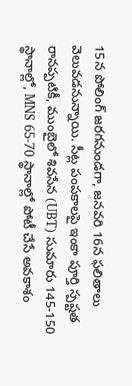15న పోలింగ్ జరగనుండగా, జనవరి 16న ఫలితాలు వెలువడనున్నాయి. సీట్ల పంపకాలపై ఇంకా పూర్తి స్పష్టత రానప్పటికీ, ముంబైలో శివసేన (UBT) సుమారు 145-150 స్థానాల్లో, MNS 65-70 స్థానాల్లో పోటీ చేసే అవకాశం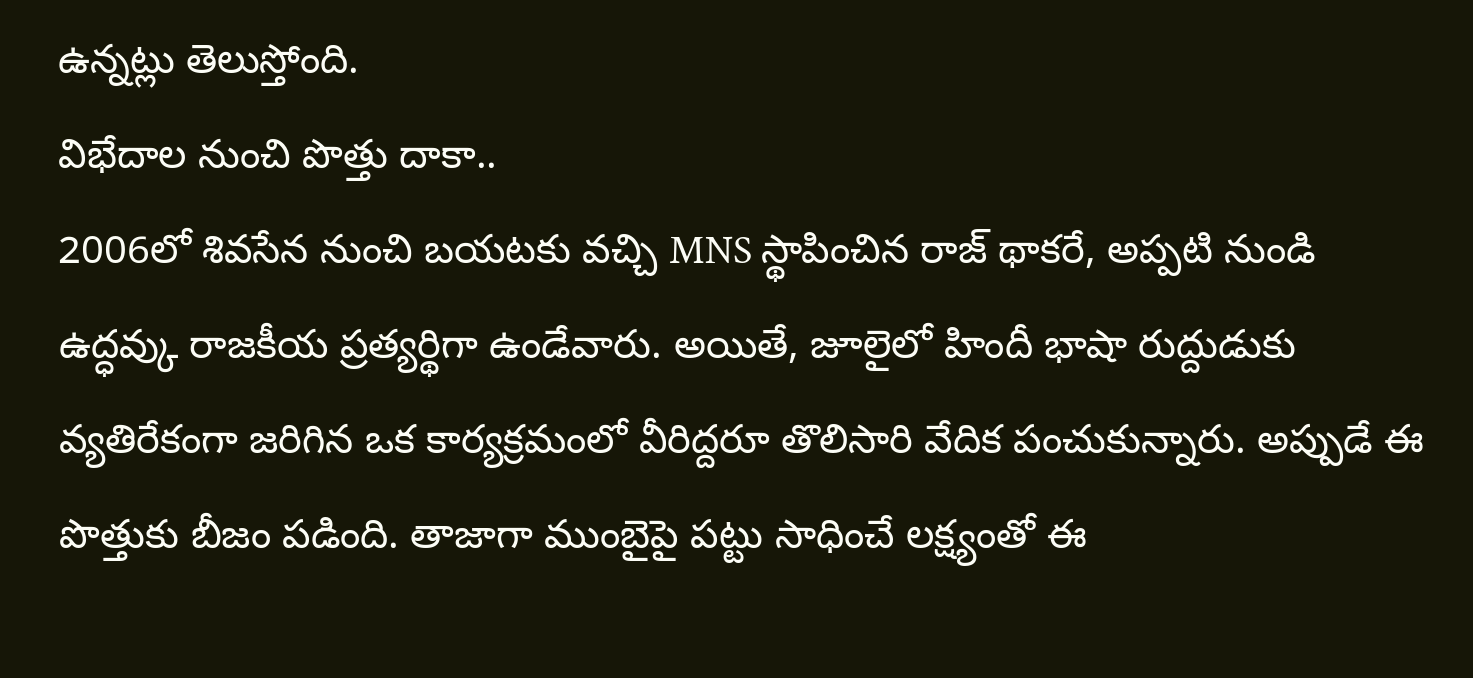ఉన్నట్లు తెలుస్తోంది.
విభేదాల నుంచి పొత్తు దాకా..
2006లో శివసేన నుంచి బయటకు వచ్చి MNS స్థాపించిన రాజ్ థాకరే, అప్పటి నుండి ఉద్ధవ్కు రాజకీయ ప్రత్యర్థిగా ఉండేవారు. అయితే, జూలైలో హిందీ భాషా రుద్దుడుకు వ్యతిరేకంగా జరిగిన ఒక కార్యక్రమంలో వీరిద్దరూ తొలిసారి వేదిక పంచుకున్నారు. అప్పుడే ఈ పొత్తుకు బీజం పడింది. తాజాగా ముంబైపై పట్టు సాధించే లక్ష్యంతో ఈ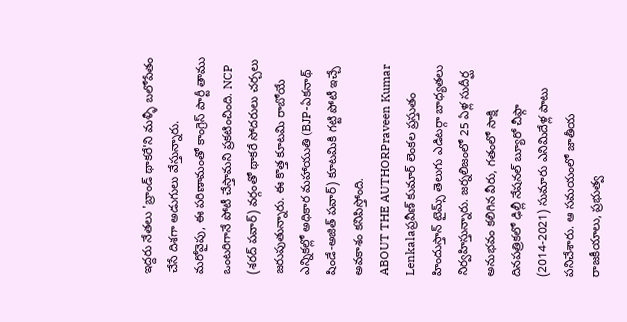ఇద్దరు నేతలు 'బ్రాండ్ థాకరే'ని మళ్ళీ బలోపేతం చేసే దిశగా అడుగులు వేస్తున్నారు.
మరోవైపు, ఈ పరిణామంతో కాంగ్రెస్ పార్టీ తాము ఒంటరిగానే పోటీ చేస్తామని ప్రకటించింది. NCP (శరద్ పవార్) వర్గంతో థాకరే సోదరులు చర్చలు జరుపుతున్నారు. ఈ కొత్త కూటమి రాబోయే ఎన్నికల్లో అధికార మహాయుతి (BJP-ఏకనాథ్ షిండే-అజిత్ పవార్) కూటమికి గట్టి పోటీ ఇచ్చే అవకాశం కనిపిస్తోంది.
ABOUT THE AUTHORPraveen Kumar Lenkalaప్రవీణ్ కుమార్ లెంకల ప్రస్తుతం హిందుస్తాన్ టైమ్స్ తెలుగు ఎడిటర్గా బాధ్యతలు నిర్వహిస్తున్నారు. జర్నలిజంలో 25 ఏళ్ల సుదీర్ఘ అనుభవం కలిగిన వీరు, గతంలో సాక్షి దినపత్రికలో ఢిల్లీ నేషనల్ బ్యూరో చీఫ్గా (2014-2021) సుమారు ఎనిమిదేళ్ల పాటు పనిచేశారు. ఆ సమయంలో జాతీయ రాజకీయాలు, ప్రభుత్వ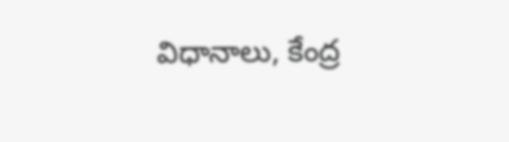విధానాలు, కేంద్ర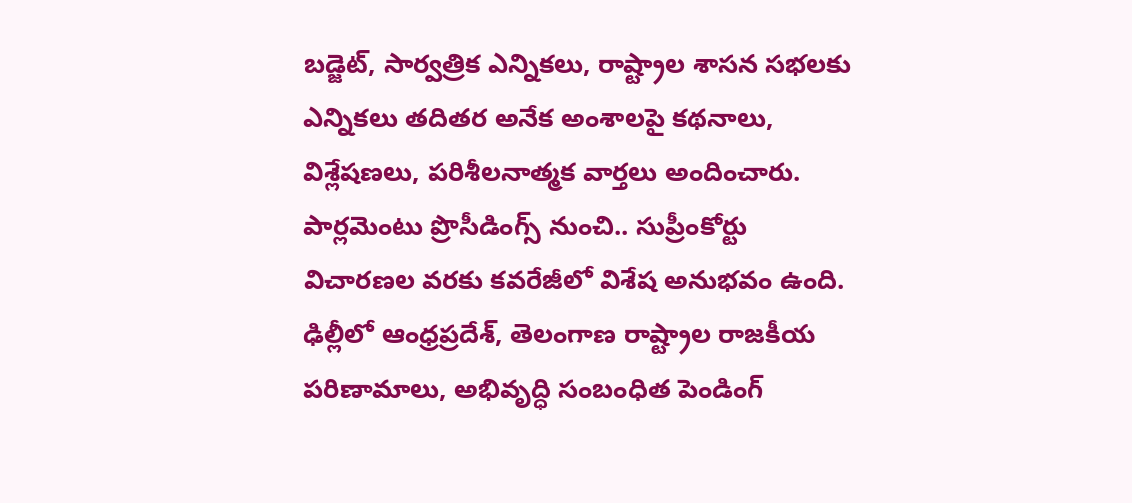బడ్జెట్, సార్వత్రిక ఎన్నికలు, రాష్ట్రాల శాసన సభలకు ఎన్నికలు తదితర అనేక అంశాలపై కథనాలు, విశ్లేషణలు, పరిశీలనాత్మక వార్తలు అందించారు. పార్లమెంటు ప్రొసీడింగ్స్ నుంచి.. సుప్రీంకోర్టు విచారణల వరకు కవరేజీలో విశేష అనుభవం ఉంది. ఢిల్లీలో ఆంధ్రప్రదేశ్, తెలంగాణ రాష్ట్రాల రాజకీయ పరిణామాలు, అభివృద్ధి సంబంధిత పెండింగ్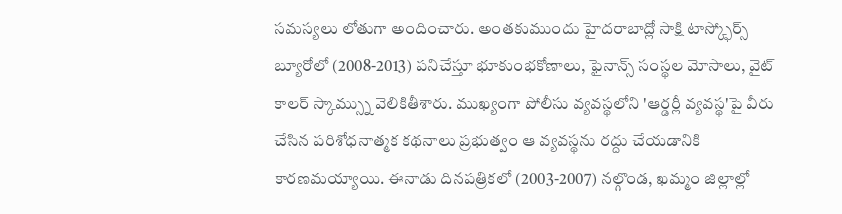సమస్యలు లోతుగా అందించారు. అంతకుముందు హైదరాబాద్లో సాక్షి టాస్క్ఫోర్స్ బ్యూరోలో (2008-2013) పనిచేస్తూ భూకుంభకోణాలు, ఫైనాన్స్ సంస్థల మోసాలు, వైట్ కాలర్ స్కామ్స్ను వెలికితీశారు. ముఖ్యంగా పోలీసు వ్యవస్థలోని 'ఆర్డర్లీ వ్యవస్థ'పై వీరు చేసిన పరిశోధనాత్మక కథనాలు ప్రభుత్వం ఆ వ్యవస్థను రద్దు చేయడానికి కారణమయ్యాయి. ఈనాడు దినపత్రికలో (2003-2007) నల్గొండ, ఖమ్మం జిల్లాల్లో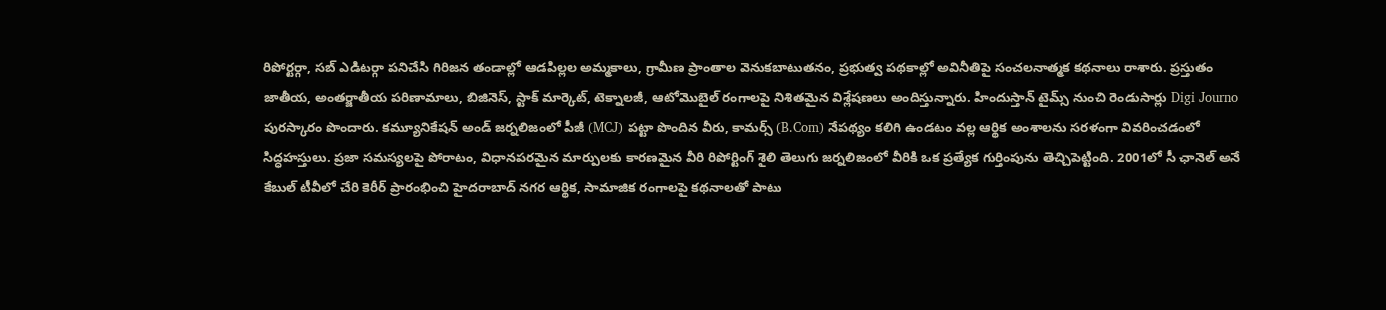రిపోర్టర్గా, సబ్ ఎడిటర్గా పనిచేసి గిరిజన తండాల్లో ఆడపిల్లల అమ్మకాలు, గ్రామీణ ప్రాంతాల వెనుకబాటుతనం, ప్రభుత్వ పథకాల్లో అవినీతిపై సంచలనాత్మక కథనాలు రాశారు. ప్రస్తుతం జాతీయ, అంతర్జాతీయ పరిణామాలు, బిజినెస్, స్టాక్ మార్కెట్, టెక్నాలజీ, ఆటోమొబైల్ రంగాలపై నిశితమైన విశ్లేషణలు అందిస్తున్నారు. హిందుస్తాన్ టైమ్స్ నుంచి రెండుసార్లు Digi Journo పురస్కారం పొందారు. కమ్యూనికేషన్ అండ్ జర్నలిజంలో పీజీ (MCJ) పట్టా పొందిన వీరు, కామర్స్ (B.Com) నేపథ్యం కలిగి ఉండటం వల్ల ఆర్థిక అంశాలను సరళంగా వివరించడంలో సిద్ధహస్తులు. ప్రజా సమస్యలపై పోరాటం, విధానపరమైన మార్పులకు కారణమైన వీరి రిపోర్టింగ్ శైలి తెలుగు జర్నలిజంలో వీరికి ఒక ప్రత్యేక గుర్తింపును తెచ్చిపెట్టింది. 2001లో సీ ఛానెల్ అనే కేబుల్ టీవీలో చేరి కెరీర్ ప్రారంభించి హైదరాబాద్ నగర ఆర్థిక, సామాజిక రంగాలపై కథనాలతో పాటు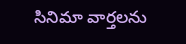సినిమా వార్తలను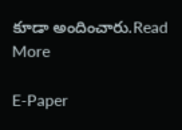కూడా అందించారు.Read More

E-Paper